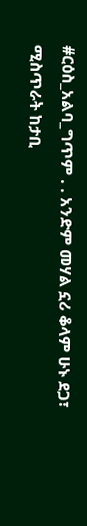#ርዕስ_አልባ_ግጥም . . አንድም መሃል ኗሪ ቆላም ሁኑ ደጋ፣ ሚስጥራት ከታቢ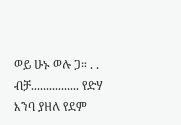ወይ ሁኑ ወሉ ጋ። . . ብቻ................ የድሃ እንባ ያዘለ የደም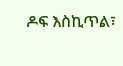ዶፍ እስኪጥል፣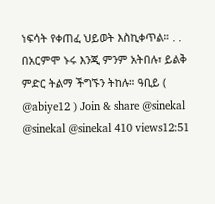ነፍሳት የቀጠፈ ህይወት እስኪቀጥል። . . በአርምሞ ኑሩ እንጂ ምንም አትበሉ፣ ይልቅ ምድር ትልማ ችግኙን ትከሉ። ዓቢይ ( @abiye12 ) Join & share @sinekal @sinekal @sinekal 410 views12:51